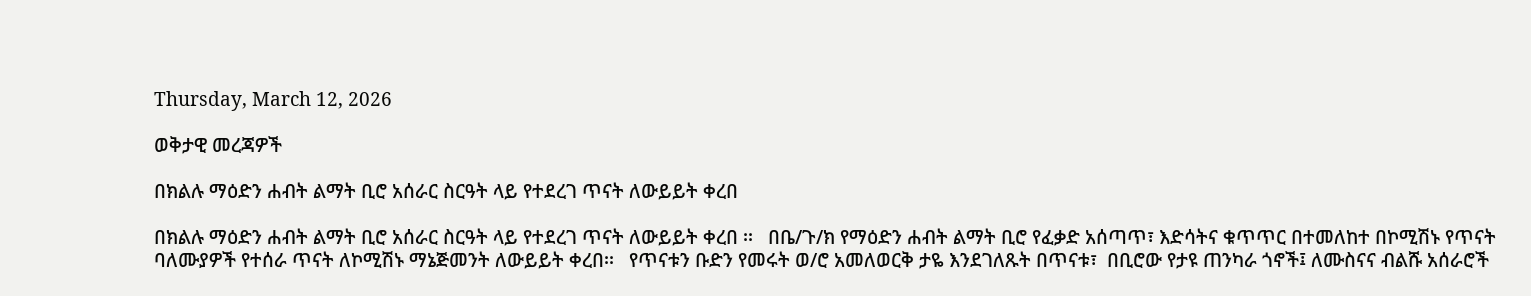Thursday, March 12, 2026

ወቅታዊ መረጃዎች

በክልሉ ማዕድን ሐብት ልማት ቢሮ አሰራር ስርዓት ላይ የተደረገ ጥናት ለውይይት ቀረበ

በክልሉ ማዕድን ሐብት ልማት ቢሮ አሰራር ስርዓት ላይ የተደረገ ጥናት ለውይይት ቀረበ ፡፡   በቤ/ጉ/ክ የማዕድን ሐብት ልማት ቢሮ የፈቃድ አሰጣጥ፣ እድሳትና ቁጥጥር በተመለከተ በኮሚሽኑ የጥናት ባለሙያዎች የተሰራ ጥናት ለኮሚሽኑ ማኔጅመንት ለውይይት ቀረበ፡፡   የጥናቱን ቡድን የመሩት ወ/ሮ አመለወርቅ ታዬ እንደገለጹት በጥናቱ፣  በቢሮው የታዩ ጠንካራ ጎኖች፤ ለሙስናና ብልሹ አሰራሮች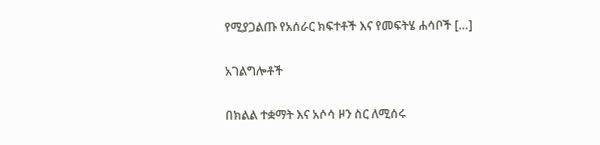የሚያጋልጡ የአሰራር ክፍተቶች እና የመፍትሄ ሐሳቦች […]

አገልግሎቶች

በክልል ተቋማት እና አሶሳ ዞን ስር ለሚሰሩ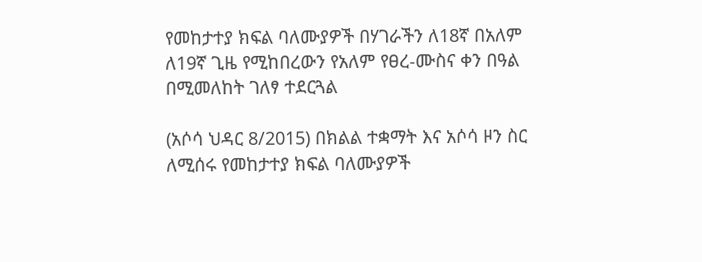የመከታተያ ክፍል ባለሙያዎች በሃገራችን ለ18ኛ በአለም ለ19ኛ ጊዜ የሚከበረውን የአለም የፀረ-ሙስና ቀን በዓል በሚመለከት ገለፃ ተደርጓል

(አሶሳ ህዳር 8/2015) በክልል ተቋማት እና አሶሳ ዞን ስር ለሚሰሩ የመከታተያ ክፍል ባለሙያዎች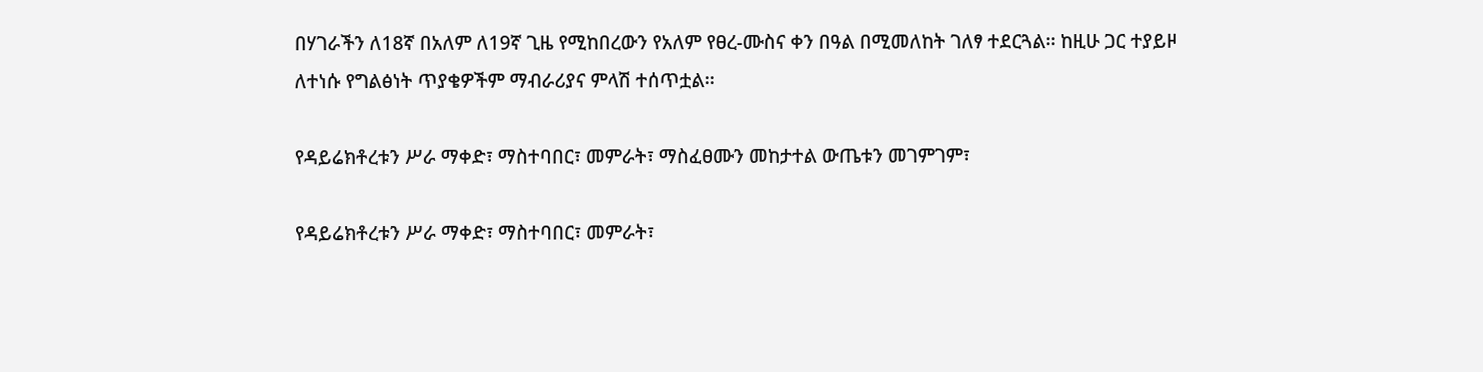በሃገራችን ለ18ኛ በአለም ለ19ኛ ጊዜ የሚከበረውን የአለም የፀረ-ሙስና ቀን በዓል በሚመለከት ገለፃ ተደርጓል፡፡ ከዚሁ ጋር ተያይዞ ለተነሱ የግልፅነት ጥያቄዎችም ማብራሪያና ምላሽ ተሰጥቷል፡፡

የዳይሬክቶረቱን ሥራ ማቀድ፣ ማስተባበር፣ መምራት፣ ማስፈፀሙን መከታተል ውጤቱን መገምገም፣

የዳይሬክቶረቱን ሥራ ማቀድ፣ ማስተባበር፣ መምራት፣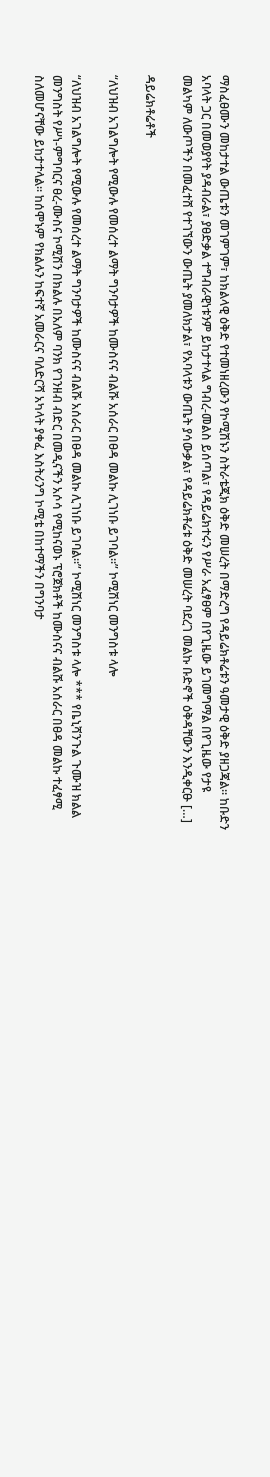ማስፈፀሙን መከታተል ውጤቱን መገምገም፣ ከክልላዊ ዕቅድ የተመነዘረውን የኮሚሽኑን ስትራቴጂክ ዕቅድ መሠረት በማድረግ የዳይሬክቶሬቱን ዓመታዊ ዕቅድ ያዘጋጃል፡፡ ከቡድን አባላት ጋር በመወያየት ያዳብራል፣ ያፀድቃል ተግብራዊነቱንም ይከታተላል ግብረ-መልስ ይሰጣል፣ የዳይሬክተሩን የሥራ አፈፃፀም በየጊዜው ይገመግማል በየጊዜው የታዩ መልካም ለውጦችን በመፈተሸ የተገኘውን ውጤት ያመለክታል፣ የአባላቱን ውጤት ያሳውቃል፣ የዳይሬክቶሬቱ ዕቅድ መሠረት ባደረገ መልኩ ቡድኖች ዕቅዳቸውን እንዲቀርፁ […]

ዳይሬክቶሬቶች

“ለህዝብ አገልግሎት የሚውሉ የመሰረተ ልማት ግንባታዎች ከሙስናና ብልሹ አሰራር በፀዳ መልኩ ሊገነቡ ይገባል፡፡” ኮሚሽነር መንግስቱ ላሎ

“ለህዝብ አገልግሎት የሚውሉ የመሰረተ ልማት ግንባታዎች ከሙስናና ብልሹ አሰራር በፀዳ መልኩ ሊገነቡ ይገባል፡፡” ኮሚሽነር መንግስቱ ላሎ *** የቤኒሻንጉል ጉሙዝ ክልል መንግስት የሥነ-ምግባርና ፀረ-ሙስና ኮሚሽን በክልሉ በአለም ባንክ የገንዘብ ብድር በመዲናችን አሶሳ የሚከናወኑ ፕሮጀክቶች ከሙስናና ብልሹ አሰራር በፀዳ መልኩ ተፈፃሚ ስለመሆናቸው ይከታተላል፡፡ ከሰሞኑም የክልሉን ከፍተኛ አመራርና ባለድርሻ አካላት ያቀፈ እስትሪንግ ኮሚቴ በከተማችን በግንባታ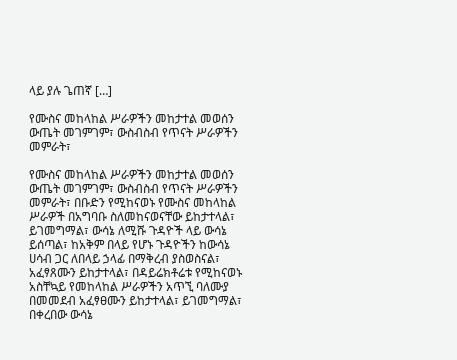ላይ ያሉ ጌጠኛ […]

የሙስና መከላከል ሥራዎችን መከታተል መወሰን ውጤት መገምገም፣ ውስብስብ የጥናት ሥራዎችን  መምራት፣

የሙስና መከላከል ሥራዎችን መከታተል መወሰን ውጤት መገምገም፣ ውስብስብ የጥናት ሥራዎችን  መምራት፣ በቡድን የሚከናወኑ የሙስና መከላከል ሥራዎች በአግባቡ ስለመከናወናቸው ይከታተላል፣ ይገመግማል፣ ውሳኔ ለሚሹ ጉዳዮች ላይ ውሳኔ ይሰጣል፣ ከአቅም በላይ የሆኑ ጉዳዮችን ከውሳኔ ሀሳብ ጋር ለበላይ ኃላፊ በማቅረብ ያስወስናል፣ አፈፃጸሙን ይከታተላል፣ በዳይሬክቶሬቱ የሚከናወኑ አስቸኳይ የመከላከል ሥራዎችን አጥኚ ባለሙያ በመመደብ አፈፃፀሙን ይከታተላል፣ ይገመግማል፣ በቀረበው ውሳኔ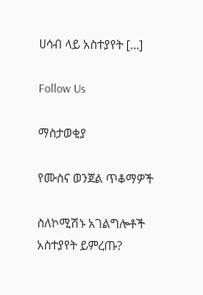ሀሳብ ላይ አስተያየት […]

Follow Us

ማስታወቂያ

የሙስና ወንጀል ጥቆማዎች

ስለኮሚሽኑ አገልግሎቶች አስተያየት ይምረጡ?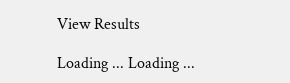View Results

Loading ... Loading ...